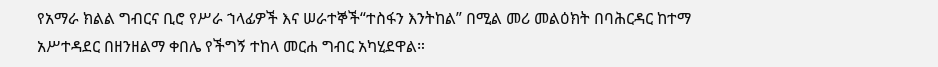የአማራ ክልል ግብርና ቢሮ የሥራ ኀላፊዎች እና ሠራተኞች“ተስፋን እንትከል” በሚል መሪ መልዕክት በባሕርዳር ከተማ አሥተዳደር በዘንዘልማ ቀበሌ የችግኝ ተከላ መርሐ ግብር አካሂደዋል።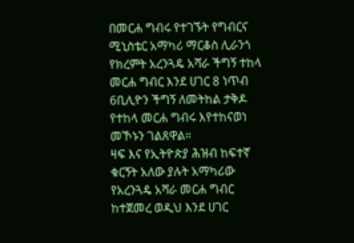በመርሐ ግብሩ የተገኙት የግብርና ሚኒስቴር አማካሪ ማርቆስ ሊራንጎ የክረምት አረንጓዴ አሻራ ችግኝ ተከላ መርሐ ግብር እንደ ሀገር 8 ነጥብ 6ቢሊዮን ችግኝ ለመትከል ታቅዶ የተከላ መርሐ ግብሩ እየተከናወነ መኾኑን ገልጸዋል።
ዛፍ እና የኢትዮጵያ ሕዝብ ከፍተኛ ቁርኝት አለው ያሉት አማካሪው የአረንጓዴ አሻራ መርሐ ግብር ከተጀመረ ወዲህ እንደ ሀገር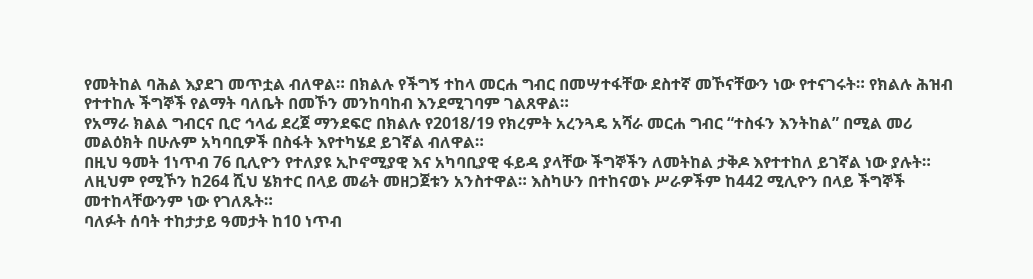የመትከል ባሕል እያደገ መጥቷል ብለዋል። በክልሉ የችግኝ ተከላ መርሐ ግብር በመሣተፋቸው ደስተኛ መኾናቸውን ነው የተናገሩት። የክልሉ ሕዝብ የተተከሉ ችግኞች የልማት ባለቤት በመኾን መንከባከብ እንደሚገባም ገልጸዋል።
የአማራ ክልል ግብርና ቢሮ ኅላፊ ደረጀ ማንደፍሮ በክልሉ የ2018/19 የክረምት አረንጓዴ አሻራ መርሐ ግብር “ተስፋን እንትከል” በሚል መሪ መልዕክት በሁሉም አካባቢዎች በስፋት እየተካሄደ ይገኛል ብለዋል።
በዚህ ዓመት 1ነጥብ 76 ቢሊዮን የተለያዩ ኢኮኖሚያዊ እና አካባቢያዊ ፋይዳ ያላቸው ችግኞችን ለመትከል ታቅዶ እየተተከለ ይገኛል ነው ያሉት።
ለዚህም የሚኾን ከ264 ሺህ ሄክተር በላይ መሬት መዘጋጀቱን አንስተዋል። እስካሁን በተከናወኑ ሥራዎችም ከ442 ሚሊዮን በላይ ችግኞች መተከላቸውንም ነው የገለጹት።
ባለፉት ሰባት ተከታታይ ዓመታት ከ10 ነጥብ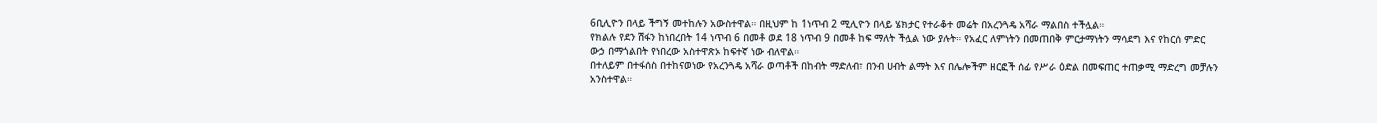6ቢሊዮን በላይ ችግኝ መተከሉን አውስተዋል። በዚህም ከ 1ነጥብ 2 ሚሊዮን በላይ ሄክታር የተራቆተ መሬት በአረንጓዴ አሻራ ማልበስ ተችሏል።
የክልሉ የደን ሽፋን ከነበረበት 14 ነጥብ 6 በመቶ ወደ 18 ነጥብ 9 በመቶ ከፍ ማለት ችሏል ነው ያሉት። የአፈር ለምነትን በመጠበቅ ምርታማነትን ማሳደግ እና የከርሰ ምድር ውኃ በማጎልበት የነበረው አስተዋጽኦ ከፍተኛ ነው ብለዋል።
በተለይም በተፋሰስ በተከናወነው የአረንጓዴ አሻራ ወጣቶች በከብት ማድለብ፣ በንብ ሀብት ልማት እና በሌሎችም ዘርፎች ሰፊ የሥራ ዕድል በመፍጠር ተጠቃሚ ማድረግ መቻሉን አንስተዋል።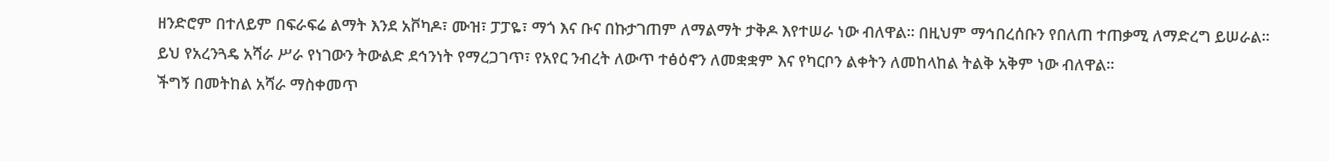ዘንድሮም በተለይም በፍራፍሬ ልማት እንደ አቮካዶ፣ ሙዝ፣ ፓፓዬ፣ ማጎ እና ቡና በኩታገጠም ለማልማት ታቅዶ እየተሠራ ነው ብለዋል። በዚህም ማኅበረሰቡን የበለጠ ተጠቃሚ ለማድረግ ይሠራል።
ይህ የአረንጓዴ አሻራ ሥራ የነገውን ትውልድ ደኅንነት የማረጋገጥ፣ የአየር ንብረት ለውጥ ተፅዕኖን ለመቋቋም እና የካርቦን ልቀትን ለመከላከል ትልቅ አቅም ነው ብለዋል።
ችግኝ በመትከል አሻራ ማስቀመጥ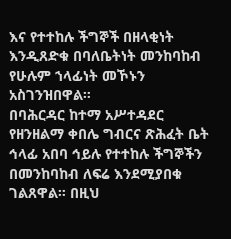እና የተተከሉ ችግኞች በዘላቂነት እንዲጸድቁ በባለቤትነት መንከባከብ የሁሉም ኀላፊነት መኾኑን አስገንዝበዋል።
በባሕርዳር ከተማ አሥተዳደር የዘንዘልማ ቀበሌ ግብርና ጽሕፈት ቤት ኅላፊ አበባ ኅይሉ የተተከሉ ችግኞችን በመንከባከብ ለፍሬ እንደሚያበቁ ገልጸዋል። በዚህ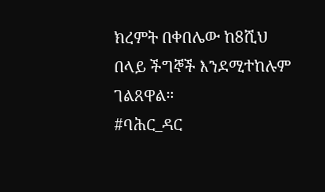ክረምት በቀበሌው ከ8ሺህ በላይ ችግኞች እንደሚተከሉም ገልጸዋል።
#ባሕር_ዳር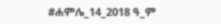#ሐምሌ_14_2018 ዓ_ም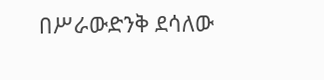በሥራውድንቅ ደሳለው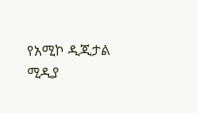የአሚኮ ዲጂታል ሚዲያ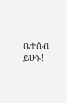ቤተሰብ ይሁኑ!